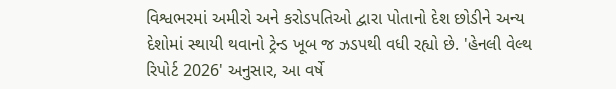વિશ્વભરમાં અમીરો અને કરોડપતિઓ દ્વારા પોતાનો દેશ છોડીને અન્ય દેશોમાં સ્થાયી થવાનો ટ્રેન્ડ ખૂબ જ ઝડપથી વધી રહ્યો છે. 'હેનલી વેલ્થ રિપોર્ટ 2026' અનુસાર, આ વર્ષે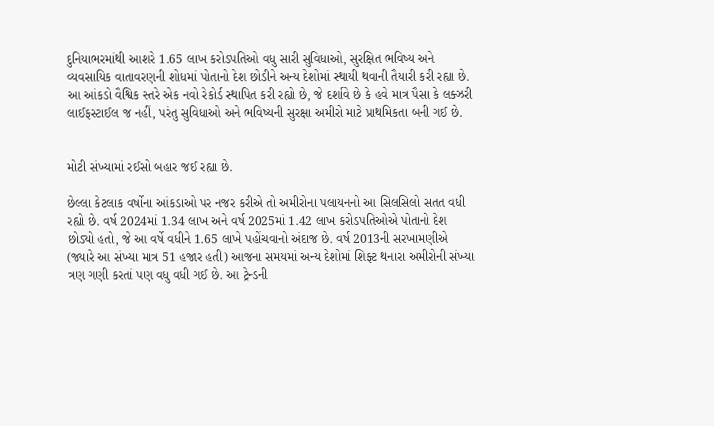દુનિયાભરમાંથી આશરે 1.65 લાખ કરોડપતિઓ વધુ સારી સુવિધાઓ, સુરક્ષિત ભવિષ્ય અને વ્યવસાયિક વાતાવરણની શોધમાં પોતાનો દેશ છોડીને અન્ય દેશોમાં સ્થાયી થવાની તૈયારી કરી રહ્યા છે. આ આંકડો વૈશ્વિક સ્તરે એક નવો રેકોર્ડ સ્થાપિત કરી રહ્યો છે, જે દર્શાવે છે કે હવે માત્ર પૈસા કે લક્ઝરી લાઈફસ્ટાઈલ જ નહીં, પરંતુ સુવિધાઓ અને ભવિષ્યની સુરક્ષા અમીરો માટે પ્રાથમિકતા બની ગઈ છે.


મોટી સંખ્યામાં રઈસો બહાર જઈ રહ્યા છે.

છેલ્લા કેટલાક વર્ષોના આંકડાઓ પર નજર કરીએ તો અમીરોના પલાયનનો આ સિલસિલો સતત વધી રહ્યો છે. વર્ષ 2024માં 1.34 લાખ અને વર્ષ 2025માં 1.42 લાખ કરોડપતિઓએ પોતાનો દેશ છોડ્યો હતો, જે આ વર્ષે વધીને 1.65 લાખે પહોંચવાનો અંદાજ છે. વર્ષ 2013ની સરખામણીએ (જ્યારે આ સંખ્યા માત્ર 51 હજાર હતી) આજના સમયમાં અન્ય દેશોમાં શિફ્ટ થનારા અમીરોની સંખ્યા ત્રણ ગણી કરતાં પણ વધુ વધી ગઈ છે. આ ટ્રેન્ડની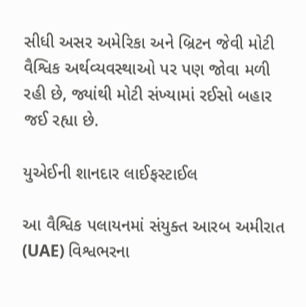સીધી અસર અમેરિકા અને બ્રિટન જેવી મોટી વૈશ્વિક અર્થવ્યવસ્થાઓ પર પણ જોવા મળી રહી છે, જ્યાંથી મોટી સંખ્યામાં રઈસો બહાર જઈ રહ્યા છે.

યુએઈની શાનદાર લાઈફસ્ટાઈલ

આ વૈશ્વિક પલાયનમાં સંયુક્ત આરબ અમીરાત (UAE) વિશ્વભરના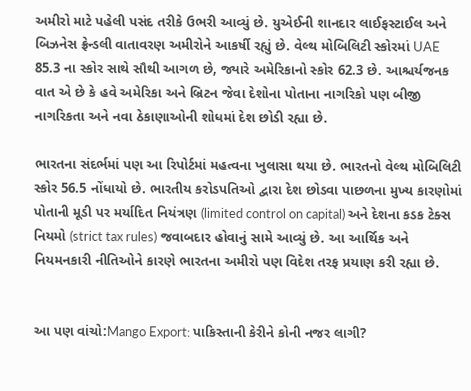અમીરો માટે પહેલી પસંદ તરીકે ઉભરી આવ્યું છે. યુએઈની શાનદાર લાઈફસ્ટાઈલ અને બિઝનેસ ફ્રેન્ડલી વાતાવરણ અમીરોને આકર્ષી રહ્યું છે. વેલ્થ મોબિલિટી સ્કોરમાં UAE 85.3 ના સ્કોર સાથે સૌથી આગળ છે, જ્યારે અમેરિકાનો સ્કોર 62.3 છે. આશ્ચર્યજનક વાત એ છે કે હવે અમેરિકા અને બ્રિટન જેવા દેશોના પોતાના નાગરિકો પણ બીજી નાગરિકતા અને નવા ઠેકાણાઓની શોધમાં દેશ છોડી રહ્યા છે.

ભારતના સંદર્ભમાં પણ આ રિપોર્ટમાં મહત્વના ખુલાસા થયા છે. ભારતનો વેલ્થ મોબિલિટી સ્કોર 56.5 નોંધાયો છે. ભારતીય કરોડપતિઓ દ્વારા દેશ છોડવા પાછળના મુખ્ય કારણોમાં પોતાની મૂડી પર મર્યાદિત નિયંત્રણ (limited control on capital) અને દેશના કડક ટેક્સ નિયમો (strict tax rules) જવાબદાર હોવાનું સામે આવ્યું છે. આ આર્થિક અને નિયમનકારી નીતિઓને કારણે ભારતના અમીરો પણ વિદેશ તરફ પ્રયાણ કરી રહ્યા છે.


આ પણ વાંચો:Mango Export: પાકિસ્તાની કેરીને કોની નજર લાગી?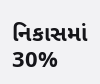નિકાસમાં 30%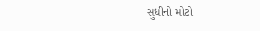સુધીનો મોટો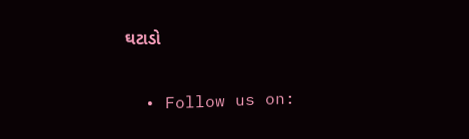ઘટાડો

  • Follow us on: